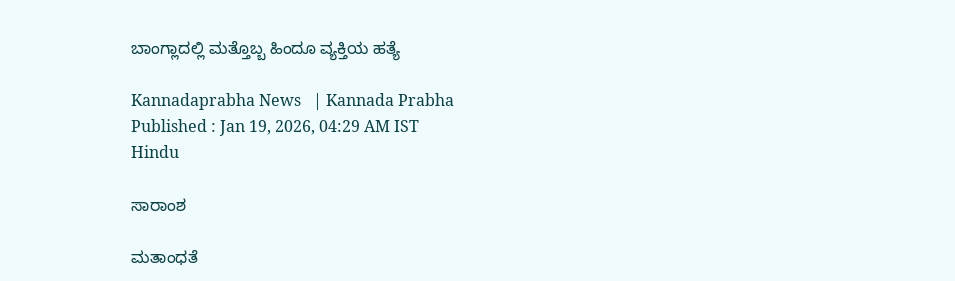ಬಾಂಗ್ಲಾದಲ್ಲಿ ಮತ್ತೊಬ್ಬ ಹಿಂದೂ ವ್ಯಕ್ತಿಯ ಹತ್ಯೆ

Kannadaprabha News   | Kannada Prabha
Published : Jan 19, 2026, 04:29 AM IST
Hindu

ಸಾರಾಂಶ

ಮತಾಂಧತೆ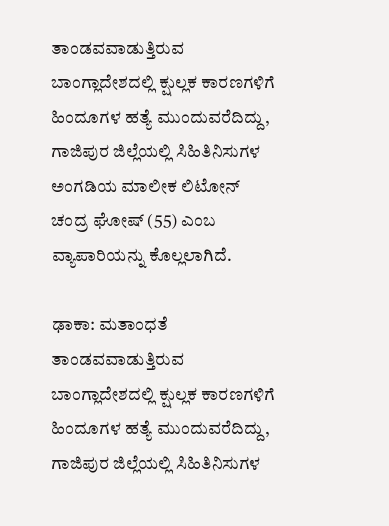ತಾಂಡವವಾಡುತ್ತಿರುವ ಬಾಂಗ್ಲಾದೇಶದಲ್ಲಿ ಕ್ಷುಲ್ಲಕ ಕಾರಣಗಳಿಗೆ ಹಿಂದೂಗಳ ಹತ್ಯೆ ಮುಂದುವರೆದಿದ್ದು, ಗಾಜಿಪುರ ಜಿಲ್ಲೆಯಲ್ಲಿ ಸಿಹಿತಿನಿಸುಗಳ ಅಂಗಡಿಯ ಮಾಲೀಕ ಲಿಟೋನ್‌ ಚಂದ್ರ ಘೋಷ್‌ (55) ಎಂಬ ವ್ಯಾಪಾರಿಯನ್ನು ಕೊಲ್ಲಲಾಗಿದೆ.

ಢಾಕಾ: ಮತಾಂಧತೆ ತಾಂಡವವಾಡುತ್ತಿರುವ ಬಾಂಗ್ಲಾದೇಶದಲ್ಲಿ ಕ್ಷುಲ್ಲಕ ಕಾರಣಗಳಿಗೆ ಹಿಂದೂಗಳ ಹತ್ಯೆ ಮುಂದುವರೆದಿದ್ದು, ಗಾಜಿಪುರ ಜಿಲ್ಲೆಯಲ್ಲಿ ಸಿಹಿತಿನಿಸುಗಳ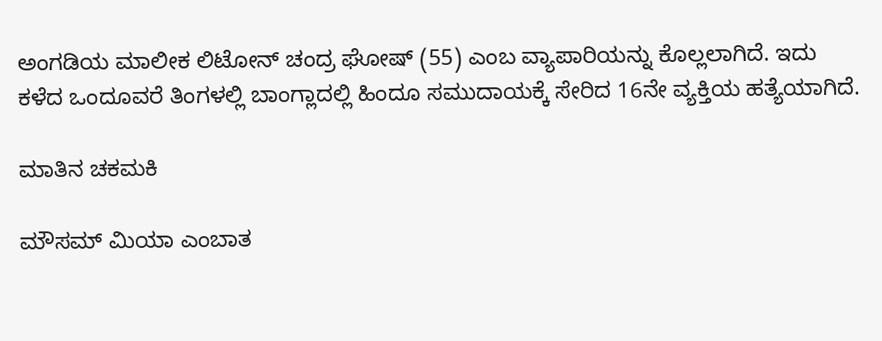ಅಂಗಡಿಯ ಮಾಲೀಕ ಲಿಟೋನ್‌ ಚಂದ್ರ ಘೋಷ್‌ (55) ಎಂಬ ವ್ಯಾಪಾರಿಯನ್ನು ಕೊಲ್ಲಲಾಗಿದೆ. ಇದು ಕಳೆದ ಒಂದೂವರೆ ತಿಂಗಳಲ್ಲಿ ಬಾಂಗ್ಲಾದಲ್ಲಿ ಹಿಂದೂ ಸಮುದಾಯಕ್ಕೆ ಸೇರಿದ 16ನೇ ವ್ಯಕ್ತಿಯ ಹತ್ಯೆಯಾಗಿದೆ.

ಮಾತಿನ ಚಕಮಕಿ

ಮೌಸಮ್‌ ಮಿಯಾ ಎಂಬಾತ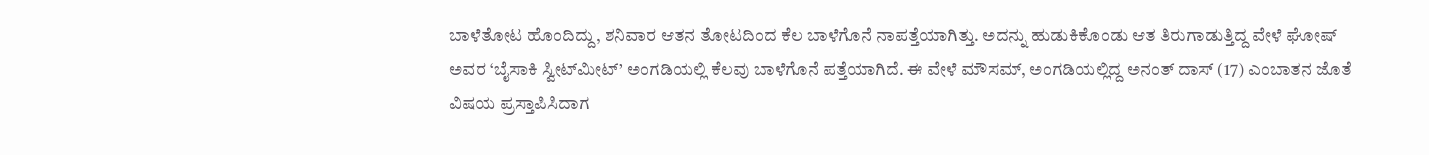ಬಾಳೆತೋಟ ಹೊಂದಿದ್ದು, ಶನಿವಾರ ಆತನ ತೋಟದಿಂದ ಕೆಲ ಬಾಳೆಗೊನೆ ನಾಪತ್ತೆಯಾಗಿತ್ತು. ಅದನ್ನು ಹುಡುಕಿಕೊಂಡು ಆತ ತಿರುಗಾಡುತ್ತಿದ್ದ ವೇಳೆ ಘೋಷ್‌ ಅವರ ‘ಬೈಸಾಕಿ ಸ್ವೀಟ್‌ಮೀಟ್‌’ ಅಂಗಡಿಯಲ್ಲಿ ಕೆಲವು ಬಾಳೆಗೊನೆ ಪತ್ತೆಯಾಗಿದೆ. ಈ ವೇಳೆ ಮೌಸಮ್‌, ಅಂಗಡಿಯಲ್ಲಿದ್ದ ಅನಂತ್ ದಾಸ್‌ (17) ಎಂಬಾತನ ಜೊತೆ ವಿಷಯ ಪ್ರಸ್ತಾಪಿಸಿದಾಗ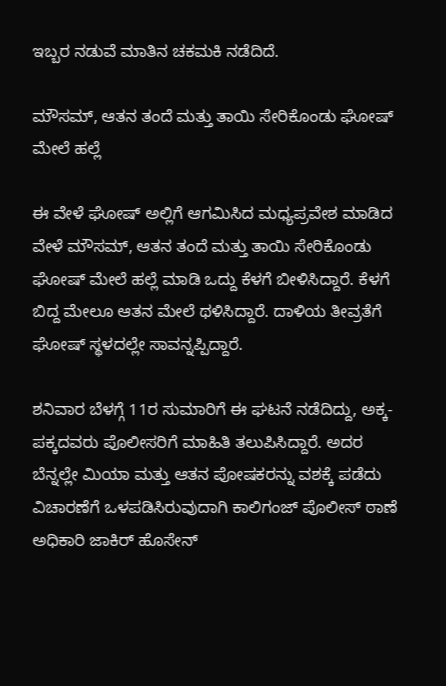ಇಬ್ಬರ ನಡುವೆ ಮಾತಿನ ಚಕಮಕಿ ನಡೆದಿದೆ.

ಮೌಸಮ್, ಆತನ ತಂದೆ ಮತ್ತು ತಾಯಿ ಸೇರಿಕೊಂಡು ಘೋಷ್‌ ಮೇಲೆ ಹಲ್ಲೆ

ಈ ವೇಳೆ ಘೋಷ್‌ ಅಲ್ಲಿಗೆ ಆಗಮಿಸಿದ ಮಧ್ಯಪ್ರವೇಶ ಮಾಡಿದ ವೇಳೆ ಮೌಸಮ್, ಆತನ ತಂದೆ ಮತ್ತು ತಾಯಿ ಸೇರಿಕೊಂಡು ಘೋಷ್‌ ಮೇಲೆ ಹಲ್ಲೆ ಮಾಡಿ ಒದ್ದು ಕೆಳಗೆ ಬೀಳಿಸಿದ್ದಾರೆ. ಕೆಳಗೆ ಬಿದ್ದ ಮೇಲೂ ಆತನ ಮೇಲೆ ಥಳಿಸಿದ್ದಾರೆ. ದಾಳಿಯ ತೀವ್ರತೆಗೆ ಘೋಷ್‌ ಸ್ಥಳದಲ್ಲೇ ಸಾವನ್ನಪ್ಪಿದ್ದಾರೆ.

ಶನಿವಾರ ಬೆಳಗ್ಗೆ 11ರ ಸುಮಾರಿಗೆ ಈ ಘಟನೆ ನಡೆದಿದ್ದು, ಅಕ್ಕ-ಪಕ್ಕದವರು ಪೊಲೀಸರಿಗೆ ಮಾಹಿತಿ ತಲುಪಿಸಿದ್ದಾರೆ. ಅದರ ಬೆನ್ನಲ್ಲೇ ಮಿಯಾ ಮತ್ತು ಆತನ ಪೋಷಕರನ್ನು ವಶಕ್ಕೆ ಪಡೆದು ವಿಚಾರಣೆಗೆ ಒಳಪಡಿಸಿರುವುದಾಗಿ ಕಾಲಿಗಂಜ್ ಪೊಲೀಸ್ ಠಾಣೆ ಅಧಿಕಾರಿ ಜಾಕಿರ್‌ ಹೊಸೇನ್‌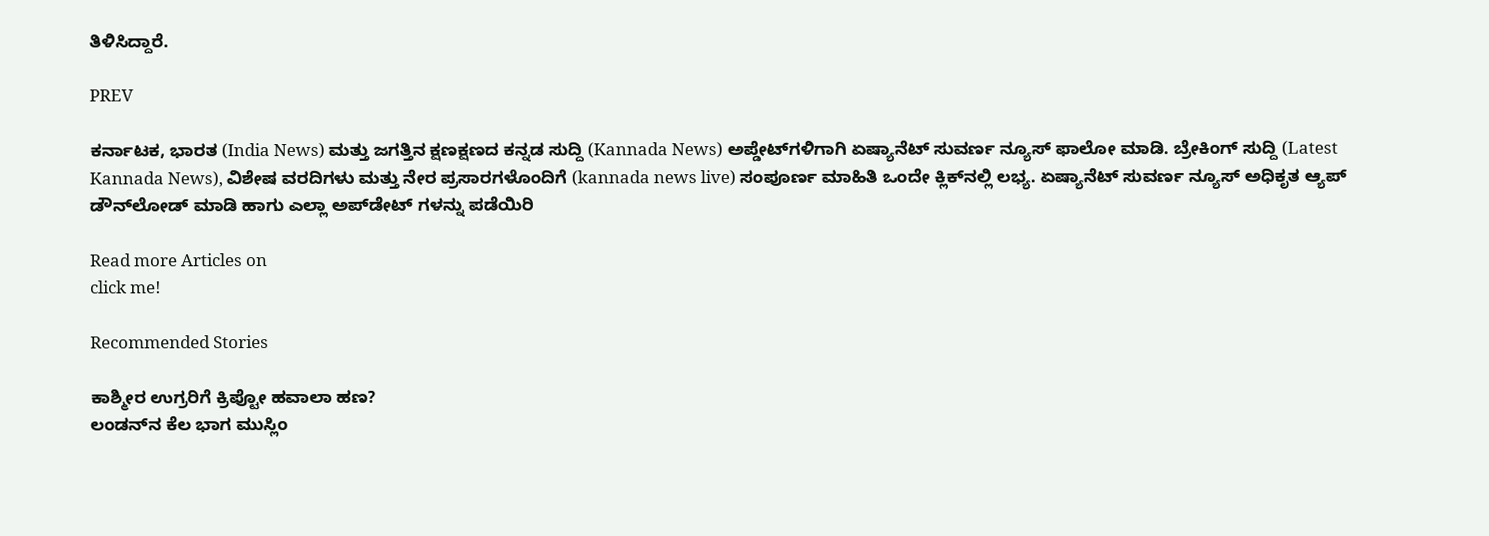ತಿಳಿಸಿದ್ದಾರೆ.

PREV

ಕರ್ನಾಟಕ, ಭಾರತ (India News) ಮತ್ತು ಜಗತ್ತಿನ ಕ್ಷಣಕ್ಷಣದ ಕನ್ನಡ ಸುದ್ದಿ (Kannada News) ಅಪ್ಡೇಟ್‌ಗಳಿಗಾಗಿ ಏಷ್ಯಾನೆಟ್ ಸುವರ್ಣ ನ್ಯೂಸ್‌ ಫಾಲೋ ಮಾಡಿ. ಬ್ರೇಕಿಂಗ್ ಸುದ್ದಿ (Latest Kannada News), ವಿಶೇಷ ವರದಿಗಳು ಮತ್ತು ನೇರ ಪ್ರಸಾರಗಳೊಂದಿಗೆ (kannada news live) ಸಂಪೂರ್ಣ ಮಾಹಿತಿ ಒಂದೇ ಕ್ಲಿಕ್‌ನಲ್ಲಿ ಲಭ್ಯ. ಏಷ್ಯಾನೆಟ್ ಸುವರ್ಣ ನ್ಯೂಸ್ ಅಧಿಕೃತ ಆ್ಯಪ್ ಡೌನ್‌ಲೋಡ್ ಮಾಡಿ ಹಾಗು ಎಲ್ಲಾ ಅಪ್‌ಡೇಟ್ ಗಳನ್ನು ಪಡೆಯಿರಿ

Read more Articles on
click me!

Recommended Stories

ಕಾಶ್ಮೀರ ಉಗ್ರರಿಗೆ ಕ್ರಿಪ್ಟೋ ಹವಾಲಾ ಹಣ?
ಲಂಡನ್‌ನ ಕೆಲ ಭಾಗ ಮುಸ್ಲಿಂ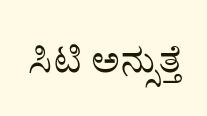ಸಿಟಿ ಅನ್ಸುತ್ತೆ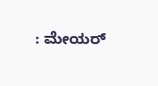: ಮೇಯರ್‌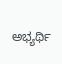ಅಭ್ಯರ್ಥಿ